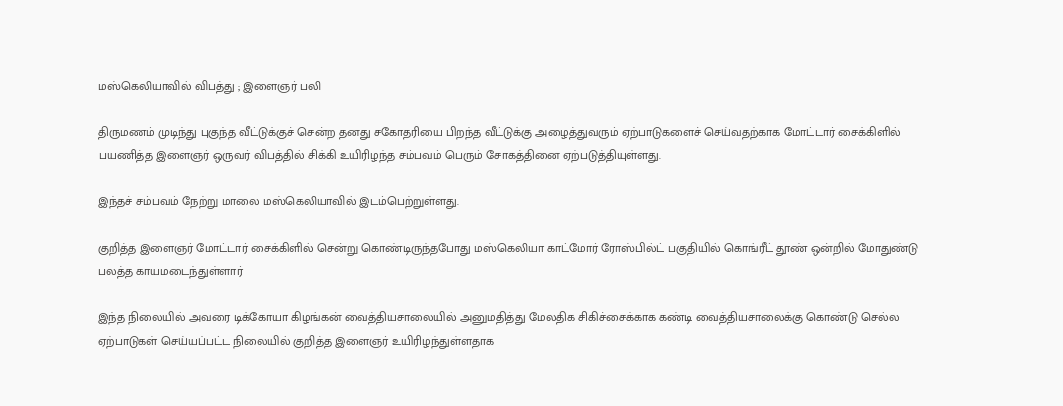மஸ்கெலியாவில் விபத்து ; இளைஞர் பலி

திருமணம் முடிந்து புகுந்த வீட்டுக்குச் சென்ற தனது சகோதரியை பிறந்த வீட்டுக்கு அழைத்துவரும் ஏற்பாடுகளைச் செய்வதற்காக மோட்டார் சைக்கிளில் பயணித்த இளைஞர் ஒருவர் விபத்தில் சிக்கி உயிரிழந்த சம்பவம் பெரும் சோகத்தினை ஏற்படுத்தியுள்ளது.

இந்தச் சம்பவம் நேற்று மாலை மஸ்கெலியாவில் இடம்பெற்றுள்ளது.

குறித்த இளைஞர் மோட்டார் சைக்கிளில் சென்று கொண்டிருந்தபோது மஸ்கெலியா காட்மோர் ரோஸ்பில்ட் பகுதியில் கொங்ரீட் தூண் ஒன்றில் மோதுண்டு பலத்த காயமடைந்துள்ளார்

இந்த நிலையில் அவரை டிக்கோயா கிழங்கன் வைத்தியசாலையில் அனுமதித்து மேலதிக சிகிச்சைக்காக கண்டி வைத்தியசாலைக்கு கொண்டு செல்ல ஏற்பாடுகள் செய்யப்பட்ட நிலையில் குறித்த இளைஞர் உயிரிழந்துள்ளதாக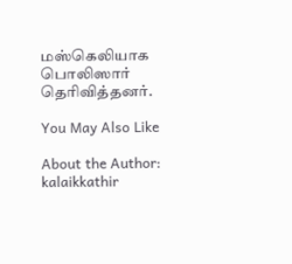மஸ்கெலியாக பொலிஸார் தெரிவித்தனர்.

You May Also Like

About the Author: kalaikkathir